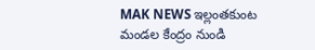MAK NEWS ఇల్లంతకుంట మండల కేంద్రం నుండి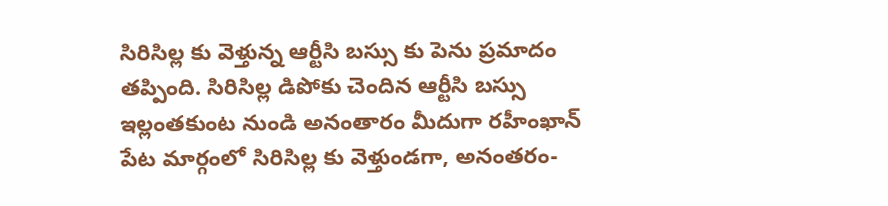సిరిసిల్ల కు వెళ్తున్న ఆర్టీసి బస్సు కు పెను ప్రమాదం తప్పింది. సిరిసిల్ల డిపోకు చెందిన ఆర్టీసి బస్సు ఇల్లంతకుంట నుండి అనంతారం మీదుగా రహీంఖాన్ పేట మార్గంలో సిరిసిల్ల కు వెళ్తుండగా, అనంతరం-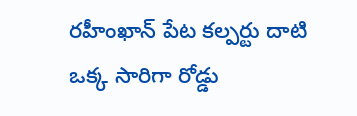రహీంఖాన్ పేట కల్పర్టు దాటి ఒక్క సారిగా రోడ్డు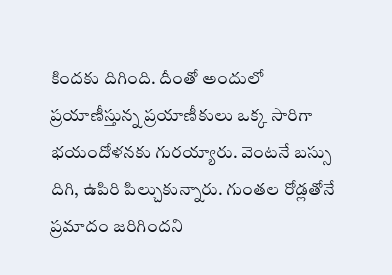కిందకు దిగింది. దీంతో అందులో ప్రయాణీస్తున్న ప్రయాణీకులు ఒక్క సారిగా భయందోళనకు గురయ్యారు. వెంటనే బస్సు దిగి, ఉపిరి పిల్చుకున్నారు. గుంతల రోడ్లతోనే ప్రమాదం జరిగిందని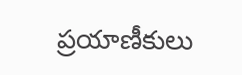ప్రయాణీకులు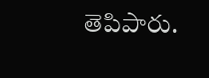తెపిపారు.